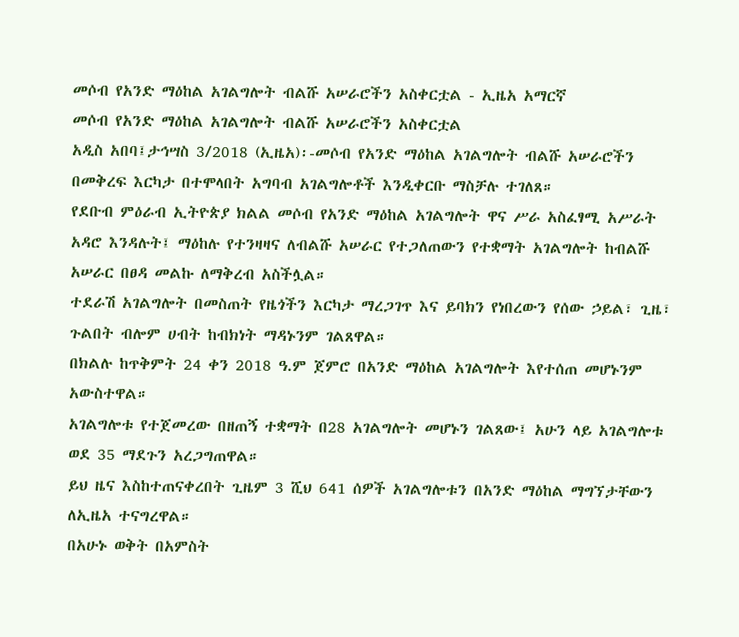መሶብ የአንድ ማዕከል አገልግሎት ብልሹ አሠራሮችን አስቀርቷል - ኢዜአ አማርኛ
መሶብ የአንድ ማዕከል አገልግሎት ብልሹ አሠራሮችን አስቀርቷል
አዲስ አበባ፤ታኅሣስ 3/2018 (ኢዜአ)፡-መሶብ የአንድ ማዕከል አገልግሎት ብልሹ አሠራሮችን በመቅረፍ እርካታ በተሞላበት አግባብ አገልግሎቶች እንዲቀርቡ ማስቻሉ ተገለጸ።
የደቡብ ምዕራብ ኢትዮጵያ ክልል መሶብ የአንድ ማዕከል አገልግሎት ዋና ሥራ አስፈፃሚ አሥራት አዳሮ እንዳሉት፤ ማዕከሉ የተንዛዛና ለብልሹ አሠራር የተጋለጠውን የተቋማት አገልግሎት ከብልሹ አሠራር በፀዳ መልኩ ለማቅረብ አስችሏል።
ተደራሽ አገልግሎት በመስጠት የዜጎችን እርካታ ማረጋገጥ እና ይባክን የነበረውን የሰው ኃይል፣ ጊዜ፣ ጉልበት ብሎም ሀብት ከብክነት ማዳኑንም ገልጸዋል።
በክልሉ ከጥቅምት 24 ቀን 2018 ዓ.ም ጀምሮ በአንድ ማዕከል አገልግሎት እየተሰጠ መሆኑንም አውስተዋል።
አገልግሎቱ የተጀመረው በዘጠኝ ተቋማት በ28 አገልግሎት መሆኑን ገልጸው፤ አሁን ላይ አገልግሎቱ ወደ 35 ማደጉን አረጋግጠዋል።
ይህ ዜና እስከተጠናቀረበት ጊዜም 3 ሺህ 641 ሰዎች አገልግሎቱን በአንድ ማዕከል ማግኘታቸውን ለኢዜአ ተናግረዋል።
በአሁኑ ወቅት በአምስት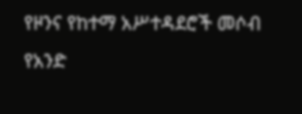የዞንና የከተማ አሥተዳደሮች መሶብ የአንድ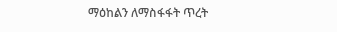ማዕከልን ለማስፋፋት ጥረት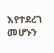እየተደረገ መሆኑን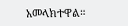አመላክተዋል።